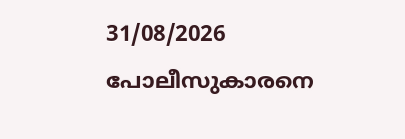31/08/2026
പോലീസുകാരനെ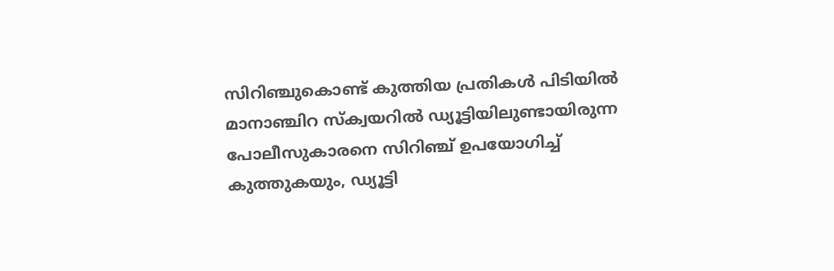സിറിഞ്ചുകൊണ്ട് കുത്തിയ പ്രതികൾ പിടിയിൽ
മാനാഞ്ചിറ സ്ക്വയറിൽ ഡ്യൂട്ടിയിലുണ്ടായിരുന്ന പോലീസുകാരനെ സിറിഞ്ച് ഉപയോഗിച്ച് കുത്തുകയും, ഡ്യൂട്ടി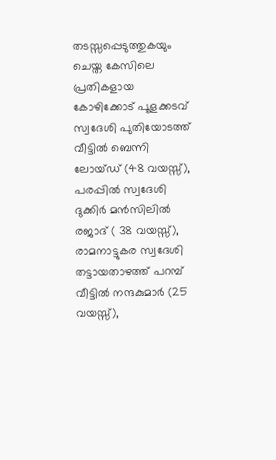തടസ്സപ്പെടുത്തുകയും ചെയ്ത കേസിലെ പ്രതികളായ കോഴിക്കോട് പൂളക്കടവ് സ്വദേശി പുതിയോടത്ത് വീട്ടിൽ ബെന്നി ലോയ്ഡ് (48 വയസ്സ്), പരപ്പിൽ സ്വദേശി ദുക്കിർ മൻസിലിൽ രജാദ് ( 38 വയസ്സ്), രാമനാട്ടുകര സ്വദേശി തട്ടായതാഴത്ത് പറമ്പ് വീട്ടിൽ നന്ദകുമാർ (25 വയസ്സ്),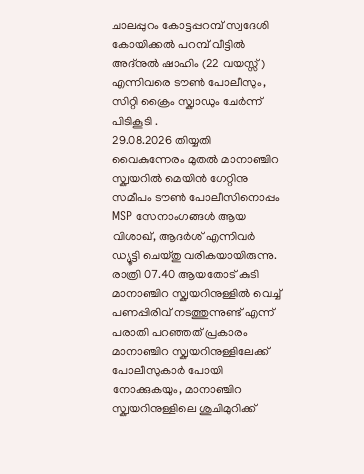ചാലപ്പുറം കോട്ടപ്പറമ്പ് സ്വദേശി കോയിക്കൽ പറമ്പ് വീട്ടിൽ അദ്നുൽ ഷാഹിം (22 വയസ്സ്) എന്നിവരെ ടൗൺ പോലീസും, സിറ്റി ക്രൈം സ്ക്വാഡും ചേർന്ന് പിടികൂടി .
29.08.2026 തിയ്യതി വൈകുന്നേരം മുതൽ മാനാഞ്ചിറ സ്ക്വയറിൽ മെയിൻ ഗേറ്റിനു സമീപം ടൗൺ പോലീസിനൊപ്പം MSP സേനാംഗങ്ങൾ ആയ വിശാഖ്, ആദർശ് എന്നിവർ ഡ്യൂട്ടി ചെയ്തു വരികയായിരുന്നു. രാത്രി 07.40 ആയതോട് കുടി മാനാഞ്ചിറ സ്ക്വയറിനുള്ളിൽ വെച്ച് പണപ്പിരിവ് നടത്തുന്നുണ്ട് എന്ന് പരാതി പറഞ്ഞത് പ്രകാരം മാനാഞ്ചിറ സ്ക്വയറിനുള്ളിലേക്ക് പോലീസുകാർ പോയി നോക്കുകയും, മാനാഞ്ചിറ സ്ക്വയറിനുള്ളിലെ ശുചിമുറിക്ക്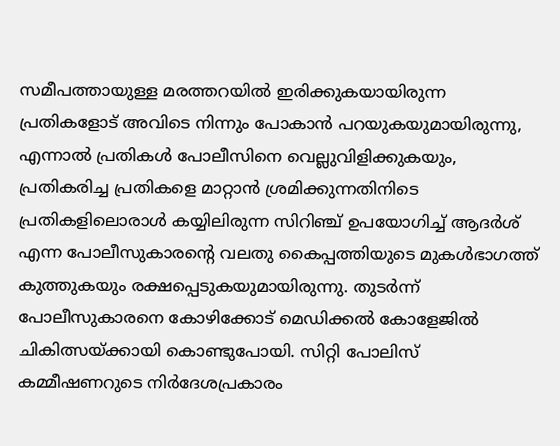സമീപത്തായുള്ള മരത്തറയിൽ ഇരിക്കുകയായിരുന്ന പ്രതികളോട് അവിടെ നിന്നും പോകാൻ പറയുകയുമായിരുന്നു, എന്നാൽ പ്രതികൾ പോലീസിനെ വെല്ലുവിളിക്കുകയും, പ്രതികരിച്ച പ്രതികളെ മാറ്റാൻ ശ്രമിക്കുന്നതിനിടെ പ്രതികളിലൊരാൾ കയ്യിലിരുന്ന സിറിഞ്ച് ഉപയോഗിച്ച് ആദർശ് എന്ന പോലീസുകാരന്റെ വലതു കൈപ്പത്തിയുടെ മുകൾഭാഗത്ത് കുത്തുകയും രക്ഷപ്പെടുകയുമായിരുന്നു. തുടർന്ന് പോലീസുകാരനെ കോഴിക്കോട് മെഡിക്കൽ കോളേജിൽ ചികിത്സയ്ക്കായി കൊണ്ടുപോയി. സിറ്റി പോലിസ് കമ്മീഷണറുടെ നിർദേശപ്രകാരം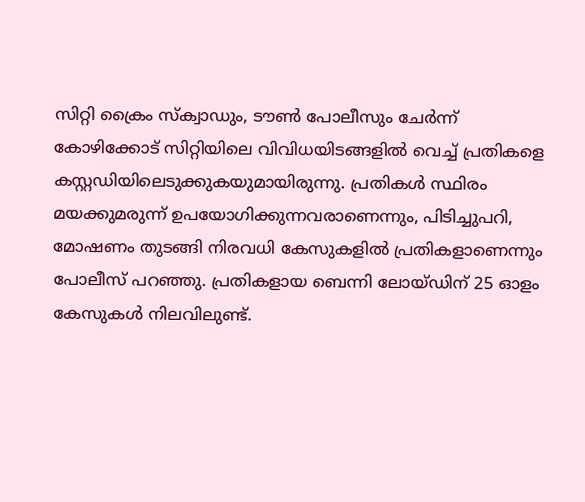സിറ്റി ക്രൈം സ്ക്വാഡും, ടൗൺ പോലീസും ചേർന്ന് കോഴിക്കോട് സിറ്റിയിലെ വിവിധയിടങ്ങളിൽ വെച്ച് പ്രതികളെ കസ്റ്റഡിയിലെടുക്കുകയുമായിരുന്നു. പ്രതികൾ സ്ഥിരം മയക്കുമരുന്ന് ഉപയോഗിക്കുന്നവരാണെന്നും, പിടിച്ചുപറി, മോഷണം തുടങ്ങി നിരവധി കേസുകളിൽ പ്രതികളാണെന്നും പോലീസ് പറഞ്ഞു. പ്രതികളായ ബെന്നി ലോയ്ഡിന് 25 ഓളം കേസുകൾ നിലവിലുണ്ട്.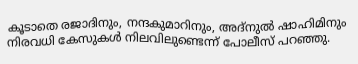കൂടാതെ രജാദിനും, നന്ദകുമാറിനും, അദ്നുൽ ഷാഹിമിനും നിരവധി കേസുകൾ നിലവിലുണ്ടെന്ന് പോലീസ് പറഞ്ഞു.